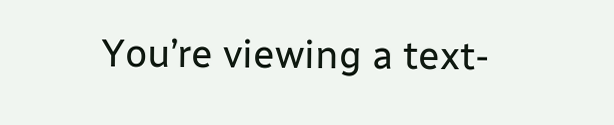You’re viewing a text-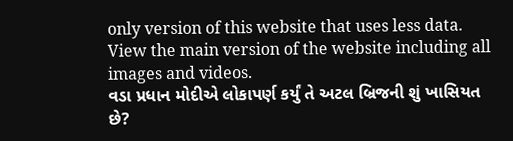only version of this website that uses less data. View the main version of the website including all images and videos.
વડા પ્રધાન મોદીએ લોકાપર્ણ કર્યું તે અટલ બ્રિજની શું ખાસિયત છે?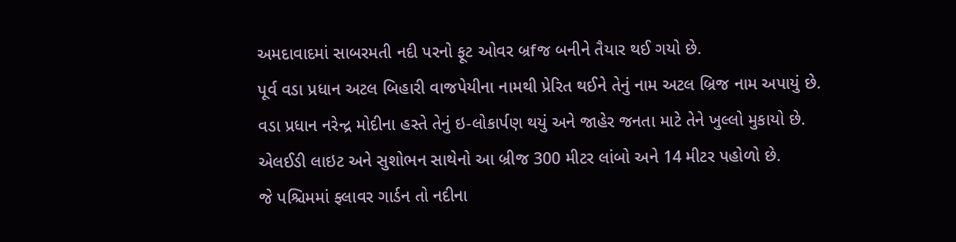અમદાવાદમાં સાબરમતી નદી પરનો ફૂટ ઓવર બ્રfજ બનીને તૈયાર થઈ ગયો છે.
પૂર્વ વડા પ્રધાન અટલ બિહારી વાજપેયીના નામથી પ્રેરિત થઈને તેનું નામ અટલ બ્રિજ નામ અપાયું છે.
વડા પ્રધાન નરેન્દ્ર મોદીના હસ્તે તેનું ઇ-લોકાર્પણ થયું અને જાહેર જનતા માટે તેને ખુલ્લો મુકાયો છે.
એલઈડી લાઇટ અને સુશોભન સાથેનો આ બ્રીજ 300 મીટર લાંબો અને 14 મીટર પહોળો છે.
જે પશ્ચિમમાં ફ્લાવર ગાર્ડન તો નદીના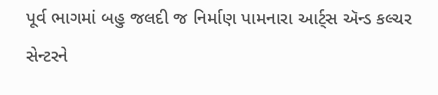પૂર્વ ભાગમાં બહુ જલદી જ નિર્માણ પામનારા આર્ટ્સ ઍન્ડ કલ્ચર સેન્ટરને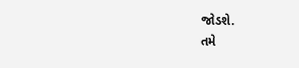જોડશે.
તમે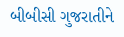બીબીસી ગુજરાતીને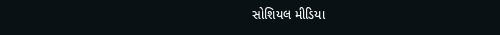સોશિયલ મીડિયા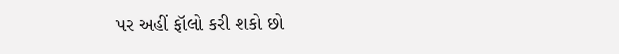પર અહીં ફૉલો કરી શકો છો